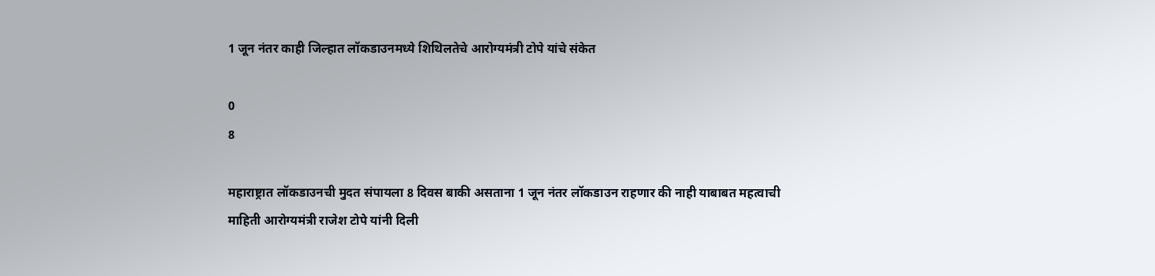1 जून नंतर काही जिल्हात लॉकडाउनमध्ये शिथिलतेचे आरोग्यमंत्री टोपे यांचे संकेत

0
8

महाराष्ट्रात लॉकडाउनची मुदत संपायला 8 दिवस बाकी असताना 1 जून नंतर लॉकडाउन राहणार की नाही याबाबत महत्वाची माहिती आरोग्यमंत्री राजेश टोपे यांनी दिली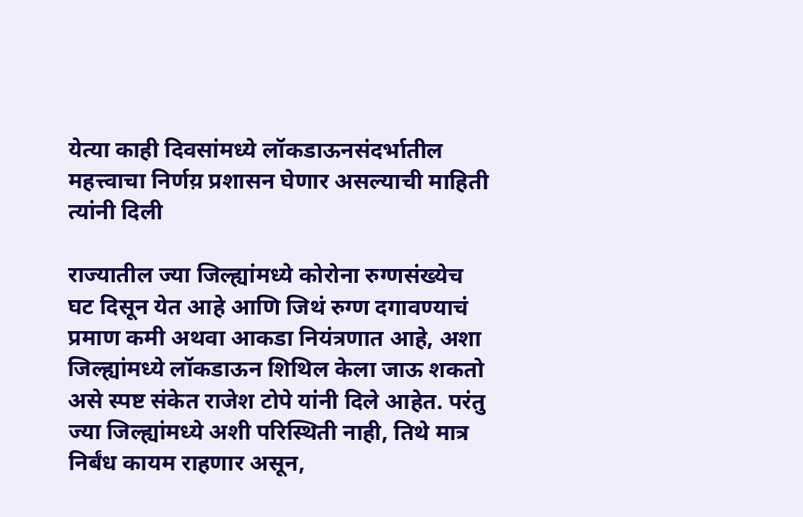येत्या काही दिवसांमध्ये लॉकडाऊनसंदर्भातील महत्त्वाचा निर्णय़ प्रशासन घेणार असल्याची माहिती त्यांनी दिली

राज्यातील ज्या जिल्ह्यांमध्ये कोरोना रुग्णसंख्येच घट दिसून येत आहे आणि जिथं रुग्ण दगावण्याचं प्रमाण कमी अथवा आकडा नियंत्रणात आहे, अशा जिल्ह्यांमध्ये लॉकडाऊन शिथिल केला जाऊ शकतो असे स्पष्ट संकेत राजेश टोपे यांनी दिले आहेत. परंतु ज्या जिल्ह्यांमध्ये अशी परिस्थिती नाही, तिथे मात्र निर्बंध कायम राहणार असून,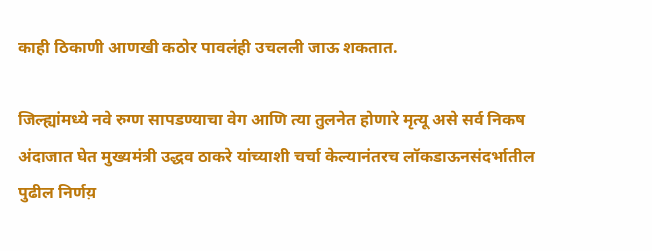काही ठिकाणी आणखी कठोर पावलंही उचलली जाऊ शकतात.

जिल्ह्यांमध्ये नवे रुग्ण सापडण्याचा वेग आणि त्या तुलनेत होणारे मृत्यू असे सर्व निकष अंदाजात घेत मुख्यमंत्री उद्धव ठाकरे यांच्याशी चर्चा केल्यानंतरच लॉकडाऊनसंदर्भातील पुढील निर्णय़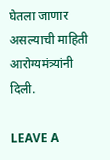घेतला जाणार असल्याची माहिती आरोग्यमंत्र्यांनी दिली.

LEAVE A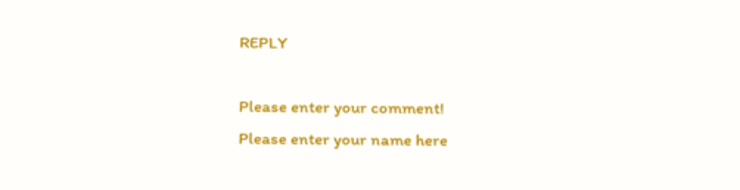REPLY

Please enter your comment!
Please enter your name here